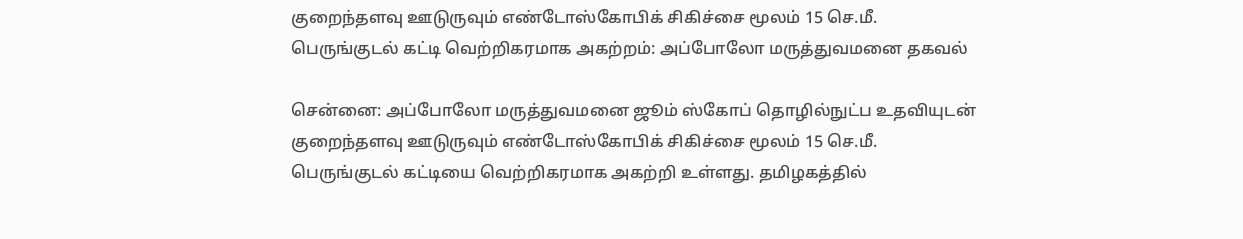குறைந்தளவு ஊடுருவும் எண்டோஸ்கோபிக் சிகிச்சை மூலம் 15 செ.மீ. பெருங்குடல் கட்டி வெற்றிகரமாக அகற்றம்: அப்போலோ மருத்துவமனை தகவல்

சென்னை: அப்போலோ மருத்துவமனை ஜூம் ஸ்கோப் தொழில்நுட்ப உதவியுடன் குறைந்தளவு ஊடுருவும் எண்டோஸ்கோபிக் சிகிச்சை மூலம் 15 செ.மீ. பெருங்குடல் கட்டியை வெற்றிகரமாக அகற்றி உள்ளது. தமிழகத்தில்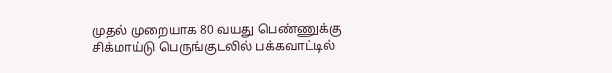முதல் முறையாக 80 வயது பெண்ணுக்கு சிக்மாய்டு பெருங்குடலில் பக்கவாட்டில்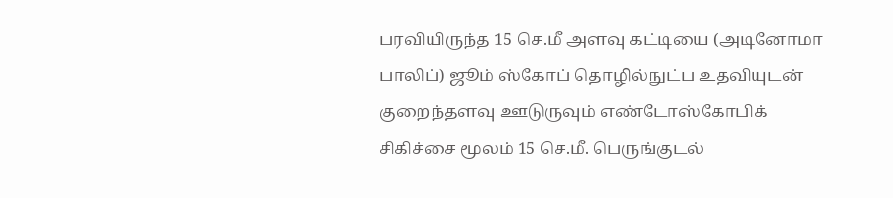பரவியிருந்த 15 செ.மீ அளவு கட்டியை (அடினோமா பாலிப்) ஜூம் ஸ்கோப் தொழில்நுட்ப உதவியுடன் குறைந்தளவு ஊடுருவும் எண்டோஸ்கோபிக் சிகிச்சை மூலம் 15 செ.மீ. பெருங்குடல்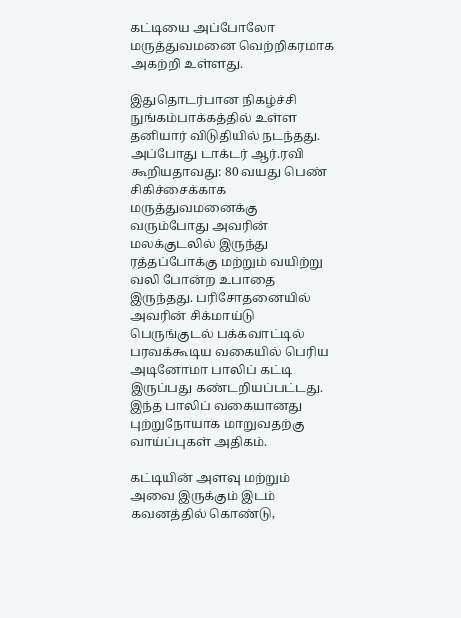கட்டியை அப்போலோ மருத்துவமனை வெற்றிகரமாக அகற்றி உள்ளது.

இதுதொடர்பான நிகழ்ச்சி நுங்கம்பாக்கத்தில் உள்ள தனியார் விடுதியில் நடந்தது. அப்போது டாக்டர் ஆர்.ரவி கூறியதாவது: 80 வயது பெண் சிகிச்சைக்காக மருத்துவமனைக்கு வரும்போது அவரின் மலக்குடலில் இருந்து ரத்தப்போக்கு மற்றும் வயிற்று வலி போன்ற உபாதை இருந்தது. பரிசோதனையில் அவரின் சிக்மாய்டு பெருங்குடல் பக்கவாட்டில் பரவக்கூடிய வகையில் பெரிய அடினோமா பாலிப் கட்டி இருப்பது கண்டறியப்பட்டது. இந்த பாலிப் வகையானது புற்றுநோயாக மாறுவதற்கு வாய்ப்புகள் அதிகம்.

கட்டியின் அளவு மற்றும் அவை இருக்கும் இடம் கவனத்தில் கொண்டு,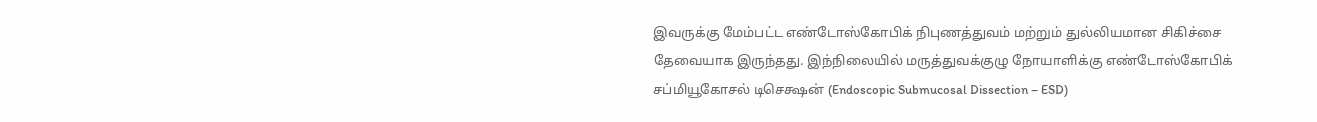இவருக்கு மேம்பட்ட எண்டோஸ்கோபிக் நிபுணத்துவம் மற்றும் துல்லியமான சிகிச்சை தேவையாக இருந்தது. இந்நிலையில் மருத்துவக்குழு நோயாளிக்கு எண்டோஸ்கோபிக் சப்மியூகோசல் டிசெக்ஷன் (Endoscopic Submucosal Dissection – ESD)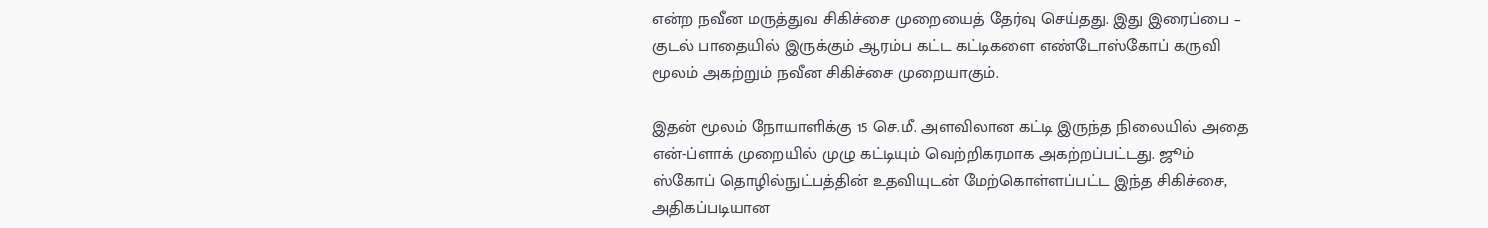என்ற நவீன மருத்துவ சிகிச்சை முறையைத் தேர்வு செய்தது. இது இரைப்பை – குடல் பாதையில் இருக்கும் ஆரம்ப கட்ட கட்டிகளை எண்டோஸ்கோப் கருவி மூலம் அகற்றும் நவீன சிகிச்சை முறையாகும்.

இதன் மூலம் நோயாளிக்கு 15 செ.மீ. அளவிலான கட்டி இருந்த நிலையில் அதை என்-ப்ளாக் முறையில் முழு கட்டியும் வெற்றிகரமாக அகற்றப்பட்டது. ஜூம் ஸ்கோப் தொழில்நுட்பத்தின் உதவியுடன் மேற்கொள்ளப்பட்ட இந்த சிகிச்சை, அதிகப்படியான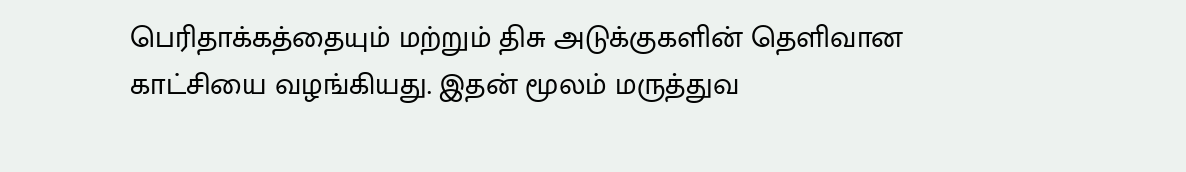பெரிதாக்கத்தையும் மற்றும் திசு அடுக்குகளின் தெளிவான காட்சியை வழங்கியது. இதன் மூலம் மருத்துவ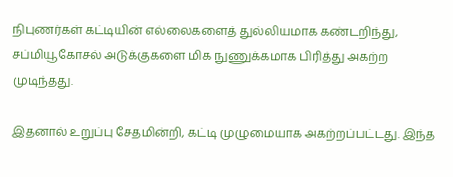நிபுணர்கள் கட்டியின் எல்லைகளைத் துல்லியமாக கண்டறிந்து, சப்மியூகோசல் அடுக்குகளை மிக நுணுக்கமாக பிரித்து அகற்ற முடிந்தது.

இதனால் உறுப்பு சேதமின்றி, கட்டி முழுமையாக அகற்றப்பட்டது. இந்த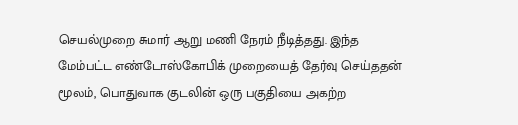செயல்முறை சுமார் ஆறு மணி நேரம் நீடித்தது. இந்த மேம்பட்ட எண்டோஸ்கோபிக் முறையைத் தேர்வு செய்ததன் மூலம், பொதுவாக குடலின் ஒரு பகுதியை அகற்ற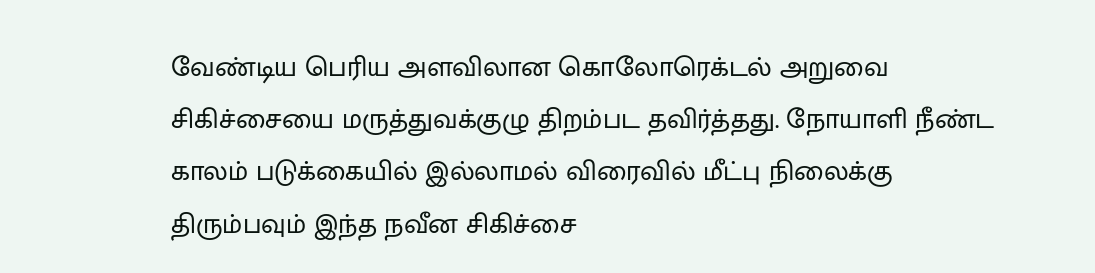வேண்டிய பெரிய அளவிலான கொலோரெக்டல் அறுவை சிகிச்சையை மருத்துவக்குழு திறம்பட தவிர்த்தது. நோயாளி நீண்ட காலம் படுக்கையில் இல்லாமல் விரைவில் மீட்பு நிலைக்கு திரும்பவும் இந்த நவீன சிகிச்சை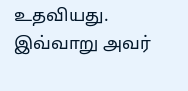உதவியது. இவ்வாறு அவர்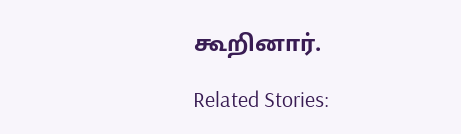கூறினார்.

Related Stories: